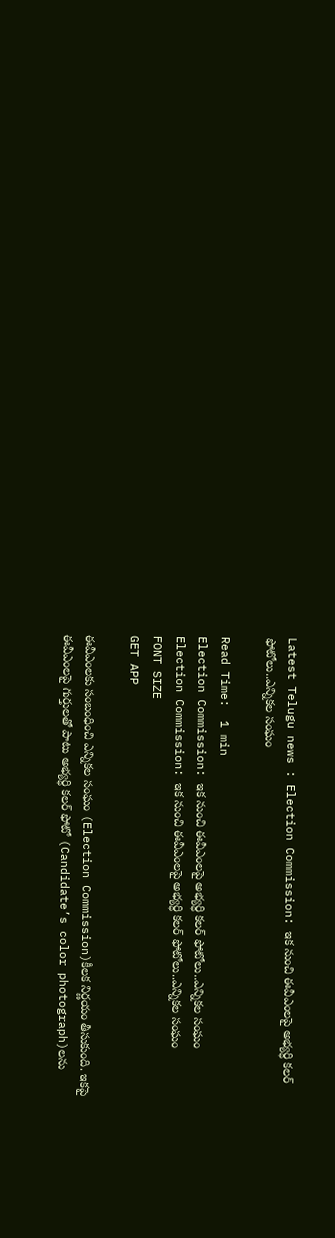Latest Telugu news : Election Commission: ఇక నుంచి ఈవీఎంలపై అభ్యర్ధి కలర్‌ ఫోటోలు..ఎన్నికల సంఘం

Read Time:  1 min
Election Commission: ఇక నుంచి ఈవీఎంలపై అభ్యర్ధి కలర్‌ ఫోటోలు..ఎన్నికల సంఘం
Election Commission: ఇక నుంచి ఈవీఎంలపై అభ్యర్ధి కలర్‌ ఫోటోలు..ఎన్నికల సంఘం
FONT SIZE
GET APP

ఈవీఎంలకు సంబంధించి ఎన్నికల సంఘం (Election Commission)కీలక నిర్ణయం తీసుకుంది. ఇకపై ఈవీఎంలపై గుర్తులతో పాటు అభ్యర్ధి కలర్‌ ఫోటో (Candidate’s color photograph)లను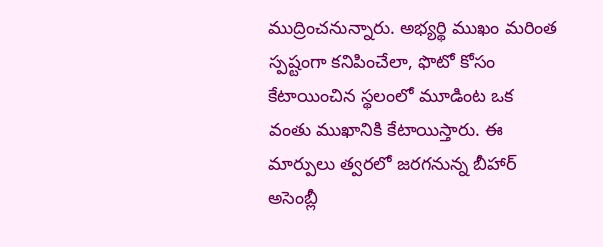ముద్రించనున్నారు. అభ్యర్థి ముఖం మరింత స్పష్టంగా కనిపించేలా, ఫొటో కోసం కేటాయించిన స్థలంలో మూడింట ఒక వంతు ముఖానికి కేటాయిస్తారు. ఈ మార్పులు త్వరలో జరగనున్న బీహార్ అసెంబ్లీ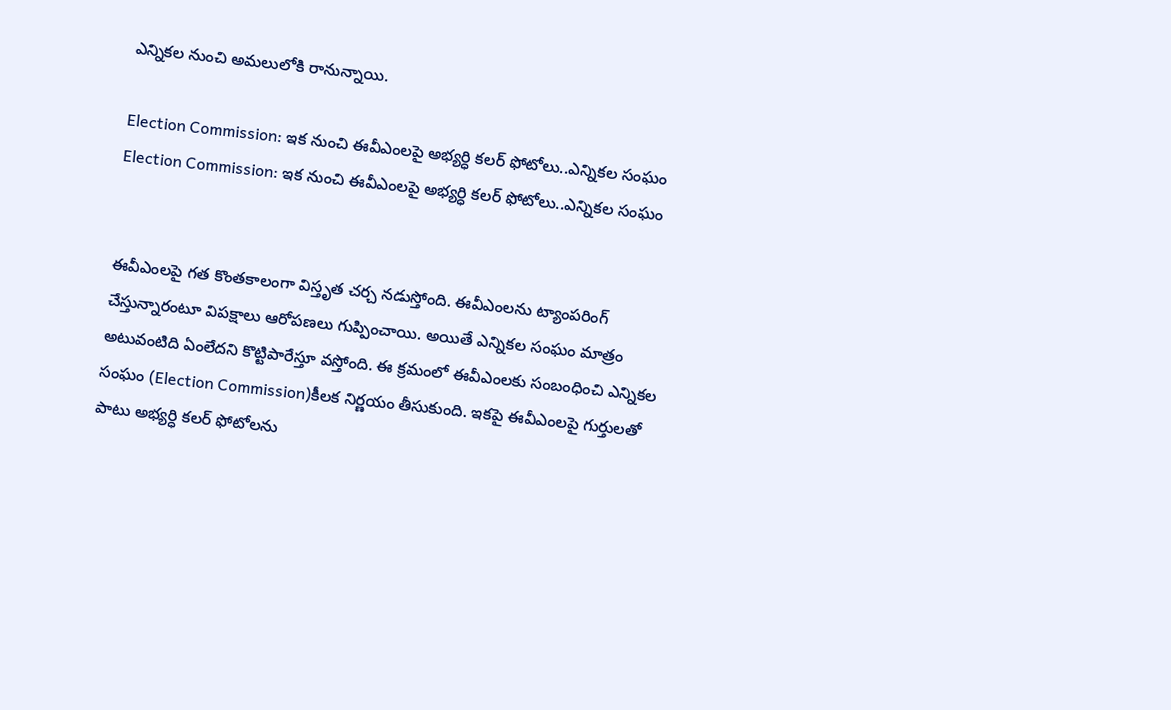ఎన్నికల నుంచి అమలులోకి రానున్నాయి.

Election Commission: ఇక నుంచి ఈవీఎంలపై అభ్యర్ధి కలర్‌ ఫోటోలు..ఎన్నికల సంఘం
Election Commission: ఇక నుంచి ఈవీఎంలపై అభ్యర్ధి కలర్‌ ఫోటోలు..ఎన్నికల సంఘం


ఈవీఎంలపై గత కొంతకాలంగా విస్తృత చర్చ నడుస్తోంది. ఈవీఎంలను ట్యాంపరింగ్ చేస్తున్నారంటూ విపక్షాలు ఆరోపణలు గుప్పించాయి. అయితే ఎన్నికల సంఘం మాత్రం అటువంటిది ఏంలేదని కొట్టిపారేస్తూ వస్తోంది. ఈ క్రమంలో ఈవీఎంలకు సంబంధించి ఎన్నికల సంఘం (Election Commission)కీలక నిర్ణయం తీసుకుంది. ఇకపై ఈవీఎంలపై గుర్తులతో పాటు అభ్యర్ధి కలర్‌ ఫోటోలను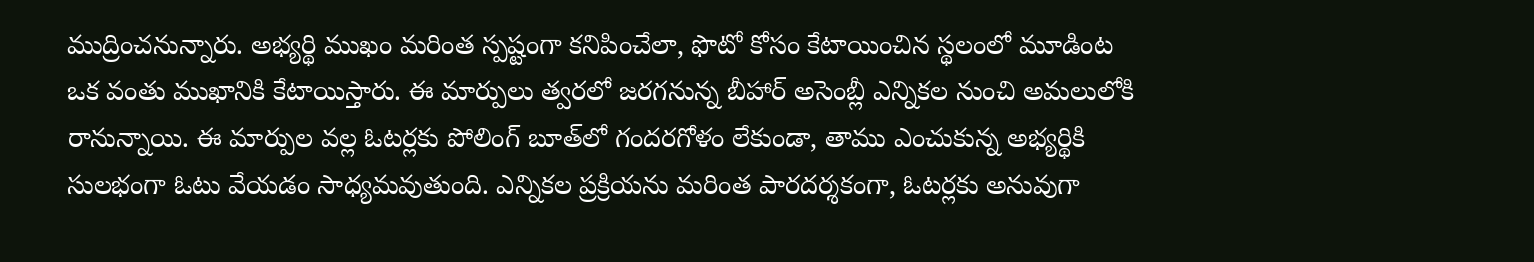ముద్రించనున్నారు. అభ్యర్థి ముఖం మరింత స్పష్టంగా కనిపించేలా, ఫొటో కోసం కేటాయించిన స్థలంలో మూడింట ఒక వంతు ముఖానికి కేటాయిస్తారు. ఈ మార్పులు త్వరలో జరగనున్న బీహార్ అసెంబ్లీ ఎన్నికల నుంచి అమలులోకి రానున్నాయి. ఈ మార్పుల వల్ల ఓటర్లకు పోలింగ్ బూత్‌లో గందరగోళం లేకుండా, తాము ఎంచుకున్న అభ్యర్థికి సులభంగా ఓటు వేయడం సాధ్యమవుతుంది. ఎన్నికల ప్రక్రియను మరింత పారదర్శకంగా, ఓటర్లకు అనువుగా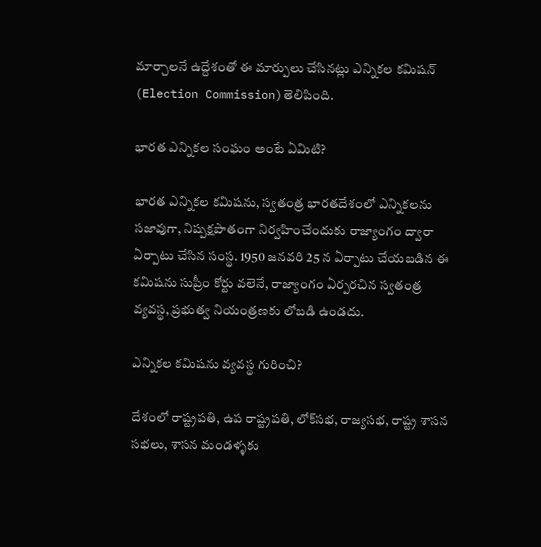మార్చాలనే ఉద్దేశంతో ఈ మార్పులు చేసినట్లు ఎన్నికల కమిషన్ (Election Commission)తెలిపింది.

భారత ఎన్నికల సంఘం అంటే ఏమిటి?

భారత ఎన్నికల కమిషను, స్వతంత్ర భారతదేశంలో ఎన్నికలను సజావుగా, నిష్పక్షపాతంగా నిర్వహించేందుకు రాజ్యాంగం ద్వారా ఏర్పాటు చేసిన సంస్థ. 1950 జనవరి 25 న ఏర్పాటు చేయబడిన ఈ కమిషను సుప్రీం కోర్టు వలెనే, రాజ్యాంగం ఏర్పరచిన స్వతంత్ర వ్యవస్థ, ప్రభుత్వ నియంత్రణకు లోబడి ఉండదు.

ఎన్నికల కమిషను వ్యవస్థ గురించి?

దేశంలో రాష్ట్రపతి, ఉప రాష్ట్రపతి, లోక్‌సభ, రాజ్యసభ, రాష్ట్ర శాసన సభలు, శాసన మండళ్ళకు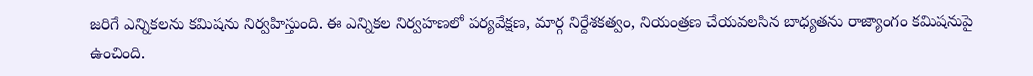జరిగే ఎన్నికలను కమిషను నిర్వహిస్తుంది. ఈ ఎన్నికల నిర్వహణలో పర్యవేక్షణ, మార్గ నిర్దేశకత్వం, నియంత్రణ చేయవలసిన బాధ్యతను రాజ్యాంగం కమిషనుపై ఉంచింది.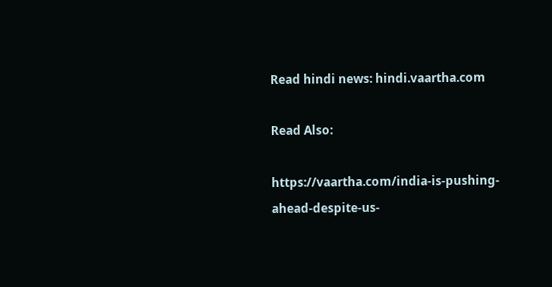Read hindi news: hindi.vaartha.com

Read Also:

https://vaartha.com/india-is-pushing-ahead-despite-us-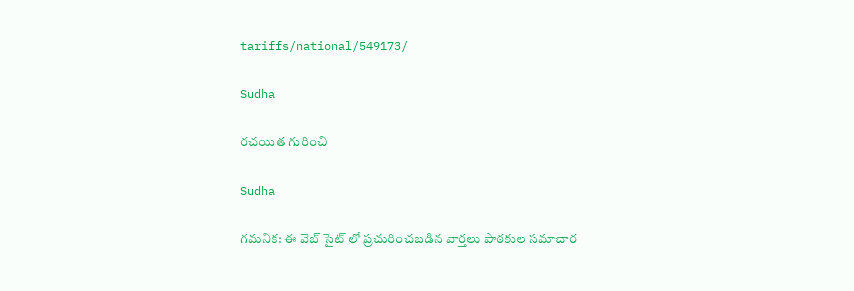tariffs/national/549173/

Sudha

రచయిత గురించి

Sudha

గమనిక: ఈ వెబ్ సైట్ లో ప్రచురించబడిన వార్తలు పాఠకుల సమాచార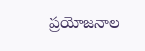ప్రయోజనాల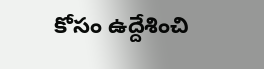కోసం ఉద్దేశించి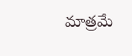మాత్రమే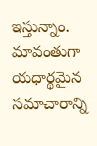ఇస్తున్నాం. మావంతుగా యధార్థమైన సమాచారాన్ని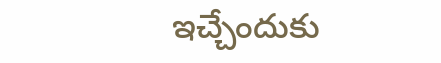ఇచ్చేందుకు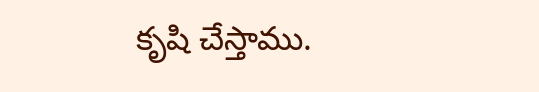కృషి చేస్తాము.